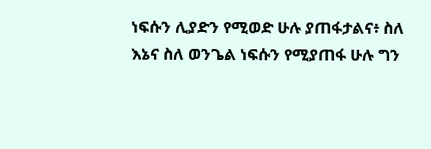ነፍሱን ሊያድን የሚወድ ሁሉ ያጠፋታልና፥ ስለ እኔና ስለ ወንጌል ነፍሱን የሚያጠፋ ሁሉ ግን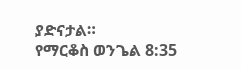ያድናታል።
የማርቆስ ወንጌል 8:35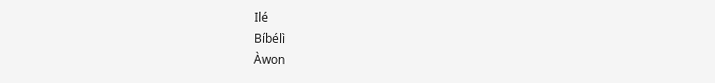Ilé
Bíbélì
Àwon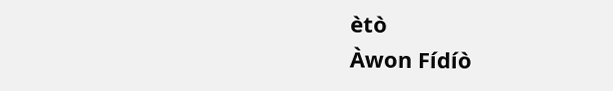ètò
Àwon Fídíò